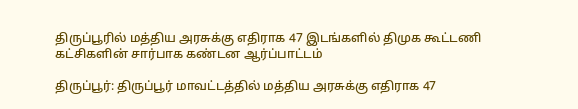திருப்பூரில் மத்திய அரசுக்கு எதிராக 47 இடங்களில் திமுக கூட்டணி கட்சிகளின் சார்பாக கண்டன ஆர்ப்பாட்டம்

திருப்பூர்: திருப்பூர் மாவட்டத்தில் மத்திய அரசுக்கு எதிராக 47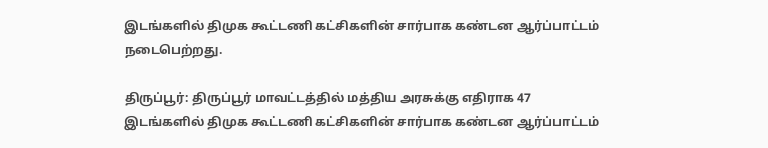இடங்களில் திமுக கூட்டணி கட்சிகளின் சார்பாக கண்டன ஆர்ப்பாட்டம் நடைபெற்றது.

திருப்பூர்: திருப்பூர் மாவட்டத்தில் மத்திய அரசுக்கு எதிராக 47 இடங்களில் திமுக கூட்டணி கட்சிகளின் சார்பாக கண்டன ஆர்ப்பாட்டம்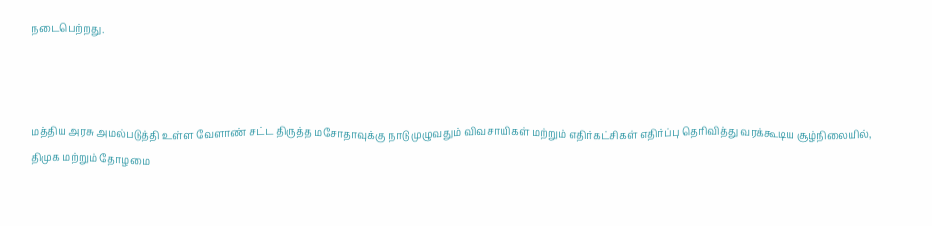நடைபெற்றது.



மத்திய அரசு அமல்படுத்தி உள்ள வேளாண் சட்ட திருத்த மசோதாவுக்கு நாடு முழுவதும் விவசாயிகள் மற்றும் எதிர்கட்சிகள் எதிர்ப்பு தெரிவித்து வரக்கூடிய சூழ்நிலையில், திமுக மற்றும் தோழமை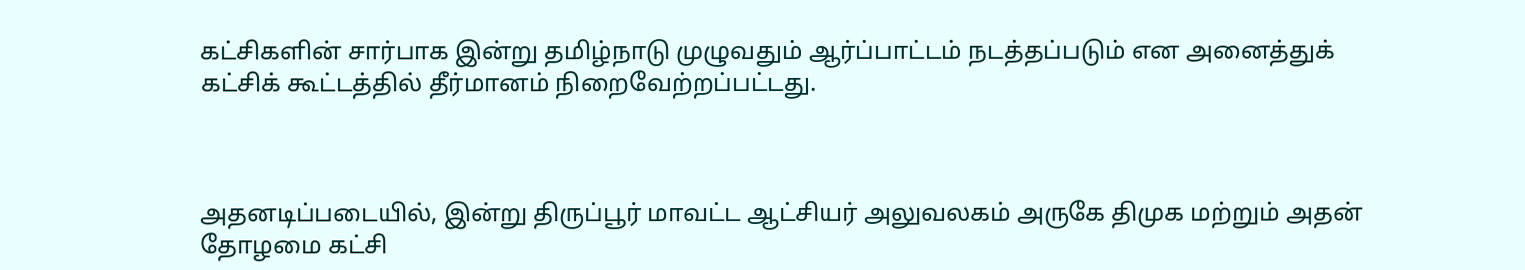கட்சிகளின் சார்பாக இன்று தமிழ்நாடு முழுவதும் ஆர்ப்பாட்டம் நடத்தப்படும் என அனைத்துக் கட்சிக் கூட்டத்தில் தீர்மானம் நிறைவேற்றப்பட்டது.



அதனடிப்படையில், இன்று திருப்பூர் மாவட்ட ஆட்சியர் அலுவலகம் அருகே திமுக மற்றும் அதன் தோழமை கட்சி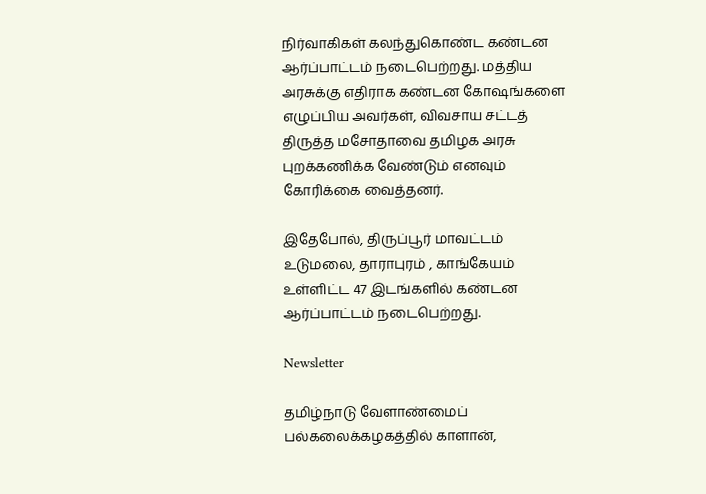நிர்வாகிகள் கலந்துகொண்ட கண்டன ஆர்ப்பாட்டம் நடைபெற்றது. மத்திய அரசுக்கு எதிராக கண்டன கோஷங்களை எழுப்பிய அவர்கள், விவசாய சட்டத் திருத்த மசோதாவை தமிழக அரசு புறக்கணிக்க வேண்டும் எனவும் கோரிக்கை வைத்தனர்.

இதேபோல், திருப்பூர் மாவட்டம் உடுமலை, தாராபுரம் , காங்கேயம் உள்ளிட்ட 47 இடங்களில் கண்டன ஆர்ப்பாட்டம் நடைபெற்றது.

Newsletter

தமிழ்நாடு வேளாண்மைப் பல்கலைக்கழகத்தில் காளான்,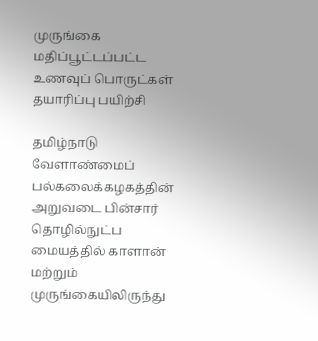முருங்கை மதிப்பூட்டப்பட்ட உணவுப் பொருட்கள் தயாரிப்பு பயிற்சி

தமிழ்நாடு வேளாண்மைப் பல்கலைக்கழகத்தின் அறுவடை பின்சார் தொழில்நுட்ப மையத்தில் காளான் மற்றும் முருங்கையிலிருந்து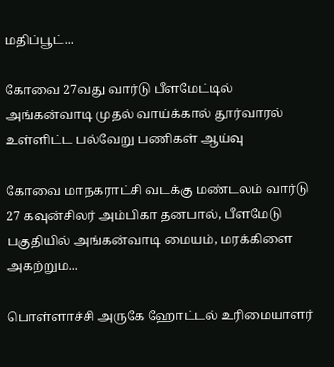மதிப்பூட்...

கோவை 27வது வார்டு பீளமேட்டில் அங்கன்வாடி முதல் வாய்க்கால் தூர்வாரல் உள்ளிட்ட பல்வேறு பணிகள் ஆய்வு

கோவை மாநகராட்சி வடக்கு மண்டலம் வார்டு 27 கவுன்சிலர் அம்பிகா தனபால், பீளமேடு பகுதியில் அங்கன்வாடி மையம், மரக்கிளை அகற்றும...

பொள்ளாச்சி அருகே ஹோட்டல் உரிமையாளர்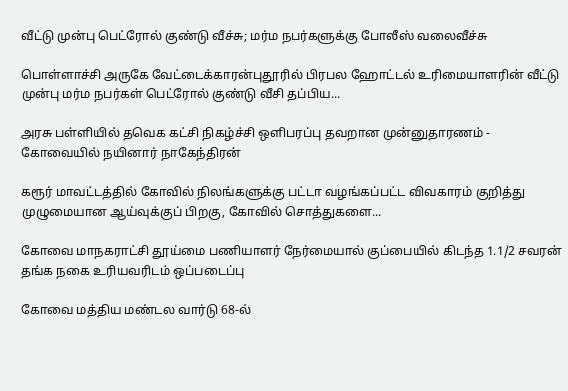வீட்டு முன்பு பெட்ரோல் குண்டு வீச்சு; மர்ம நபர்களுக்கு போலீஸ் வலைவீச்சு

பொள்ளாச்சி அருகே வேட்டைக்காரன்புதூரில் பிரபல ஹோட்டல் உரிமையாளரின் வீட்டு முன்பு மர்ம நபர்கள் பெட்ரோல் குண்டு வீசி தப்பிய...

அரசு பள்ளியில் தவெக கட்சி நிகழ்ச்சி ஒளிபரப்பு தவறான முன்னுதாரணம் - கோவையில் நயினார் நாகேந்திரன்

கரூர் மாவட்டத்தில் கோவில் நிலங்களுக்கு பட்டா வழங்கப்பட்ட விவகாரம் குறித்து முழுமையான ஆய்வுக்குப் பிறகு, கோவில் சொத்துகளை...

கோவை மாநகராட்சி தூய்மை பணியாளர் நேர்மையால் குப்பையில் கிடந்த 1.1/2 சவரன் தங்க நகை உரியவரிடம் ஒப்படைப்பு

கோவை மத்திய மண்டல வார்டு 68-ல்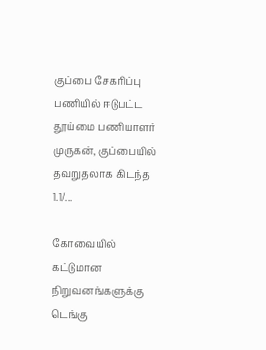குப்பை சேகரிப்பு பணியில் ஈடுபட்ட தூய்மை பணியாளர் முருகன், குப்பையில் தவறுதலாக கிடந்த 1.1/...

கோவையில் கட்டுமான நிறுவனங்களுக்கு டெங்கு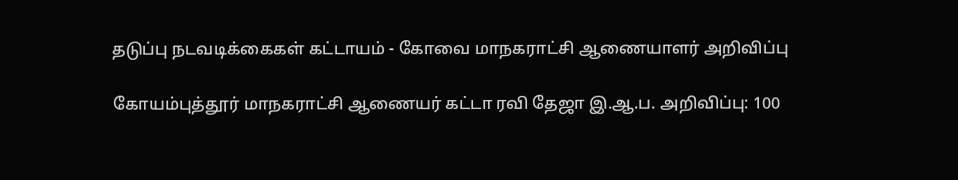தடுப்பு நடவடிக்கைகள் கட்டாயம் - கோவை மாநகராட்சி ஆணையாளர் அறிவிப்பு

கோயம்புத்தூர் மாநகராட்சி ஆணையர் கட்டா ரவி தேஜா இ.ஆ.ப. அறிவிப்பு: 100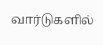வார்டுகளில்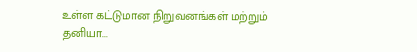உள்ள கட்டுமான நிறுவனங்கள் மற்றும் தனியா...